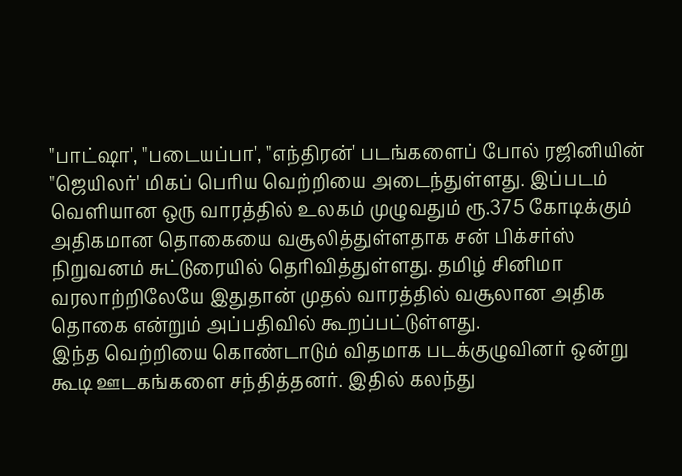"பாட்ஷா', "படையப்பா', "எந்திரன்' படங்களைப் போல் ரஜினியின் "ஜெயிலர்' மிகப் பெரிய வெற்றியை அடைந்துள்ளது. இப்படம் வெளியான ஒரு வாரத்தில் உலகம் முழுவதும் ரூ.375 கோடிக்கும் அதிகமான தொகையை வசூலித்துள்ளதாக சன் பிக்சர்ஸ் நிறுவனம் சுட்டுரையில் தெரிவித்துள்ளது. தமிழ் சினிமா வரலாற்றிலேயே இதுதான் முதல் வாரத்தில் வசூலான அதிக தொகை என்றும் அப்பதிவில் கூறப்பட்டுள்ளது.
இந்த வெற்றியை கொண்டாடும் விதமாக படக்குழுவினர் ஒன்று கூடி ஊடகங்களை சந்தித்தனர். இதில் கலந்து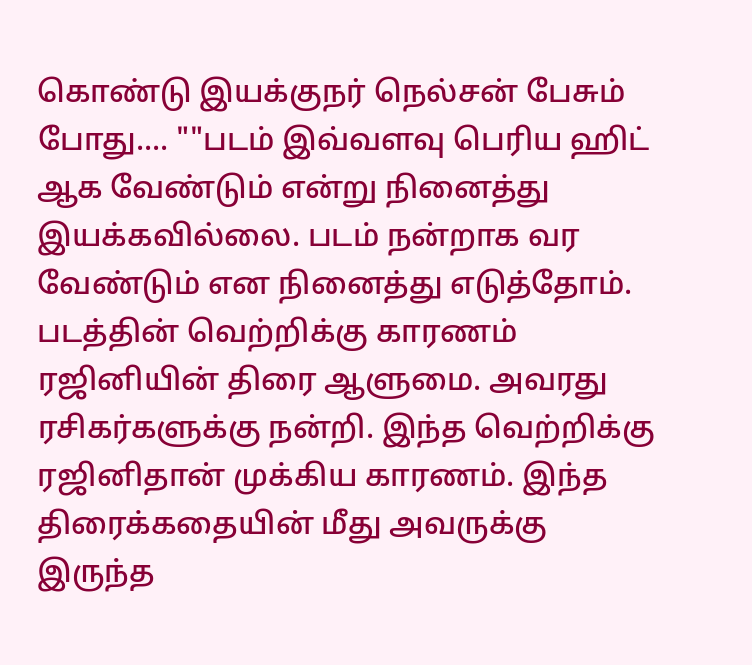கொண்டு இயக்குநர் நெல்சன் பேசும் போது.... ""படம் இவ்வளவு பெரிய ஹிட் ஆக வேண்டும் என்று நினைத்து இயக்கவில்லை. படம் நன்றாக வர வேண்டும் என நினைத்து எடுத்தோம்.
படத்தின் வெற்றிக்கு காரணம் ரஜினியின் திரை ஆளுமை. அவரது ரசிகர்களுக்கு நன்றி. இந்த வெற்றிக்கு ரஜினிதான் முக்கிய காரணம். இந்த திரைக்கதையின் மீது அவருக்கு இருந்த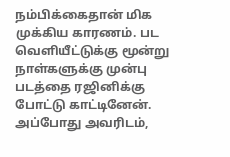நம்பிக்கைதான் மிக முக்கிய காரணம். பட வெளியீட்டுக்கு மூன்று நாள்களுக்கு முன்பு படத்தை ரஜினிக்கு போட்டு காட்டினேன். அப்போது அவரிடம்,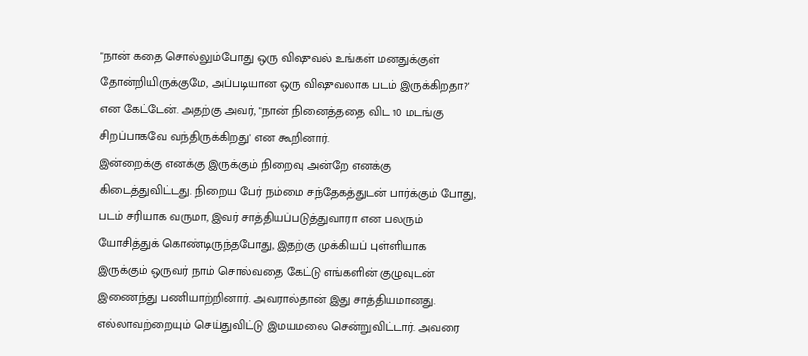"நான் கதை சொல்லும்போது ஒரு விஷுவல் உங்கள் மனதுக்குள் தோன்றியிருக்குமே, அப்படியான ஒரு விஷுவலாக படம் இருக்கிறதா?' என கேட்டேன். அதற்கு அவர், "நான் நினைத்ததை விட 10 மடங்கு சிறப்பாகவே வந்திருக்கிறது' என கூறினார்.
இன்றைக்கு எனக்கு இருக்கும் நிறைவு அன்றே எனக்கு கிடைத்துவிட்டது. நிறைய பேர் நம்மை சந்தேகத்துடன் பார்க்கும் போது, படம் சரியாக வருமா, இவர் சாத்தியப்படுத்துவாரா என பலரும் யோசித்துக் கொண்டிருந்தபோது, இதற்கு முக்கியப் புள்ளியாக இருக்கும் ஒருவர் நாம் சொல்வதை கேட்டு எங்களின் குழுவுடன் இணைந்து பணியாற்றினார். அவரால்தான் இது சாத்தியமானது. எல்லாவற்றையும் செய்துவிட்டு இமயமலை சென்றுவிட்டார். அவரை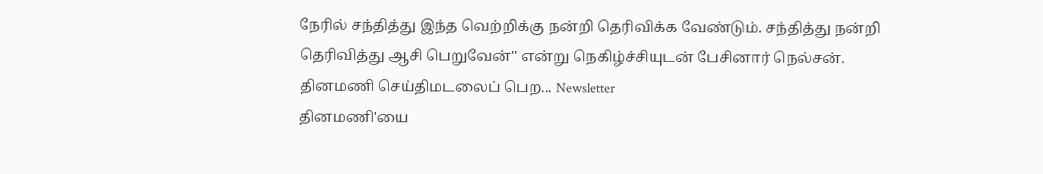நேரில் சந்தித்து இந்த வெற்றிக்கு நன்றி தெரிவிக்க வேண்டும். சந்தித்து நன்றி தெரிவித்து ஆசி பெறுவேன்'' என்று நெகிழ்ச்சியுடன் பேசினார் நெல்சன்.
தினமணி செய்திமடலைப் பெற... Newsletter
தினமணி'யை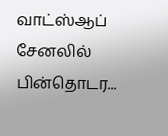வாட்ஸ்ஆப் சேனலில் பின்தொடர...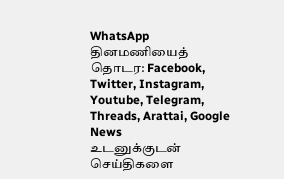WhatsApp
தினமணியைத் தொடர: Facebook, Twitter, Instagram, Youtube, Telegram, Threads, Arattai, Google News
உடனுக்குடன் செய்திகளை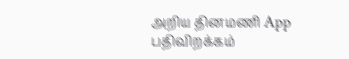அறிய தினமணி App பதிவிறக்கம்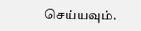செய்யவும்.